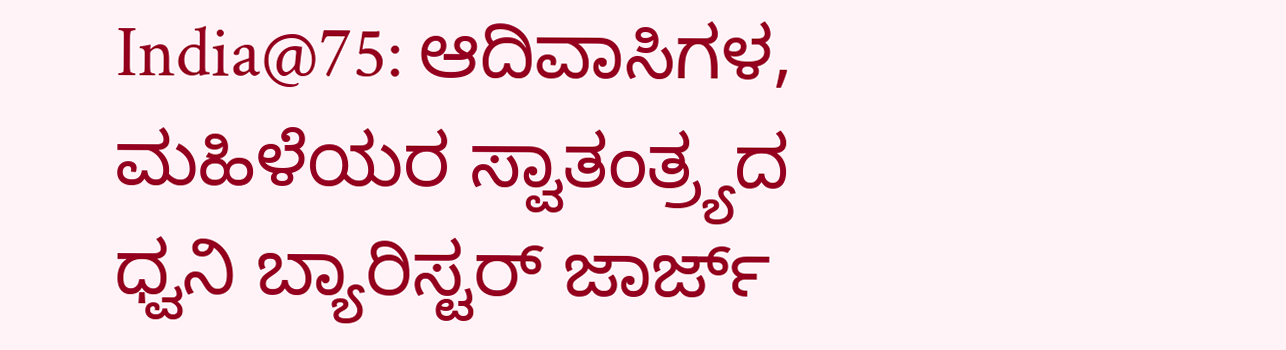India@75: ಆದಿವಾಸಿಗಳ, ಮಹಿಳೆಯರ ಸ್ವಾತಂತ್ರ್ಯದ ಧ್ವನಿ ಬ್ಯಾರಿಸ್ಟರ್‌ ಜಾರ್ಜ್‌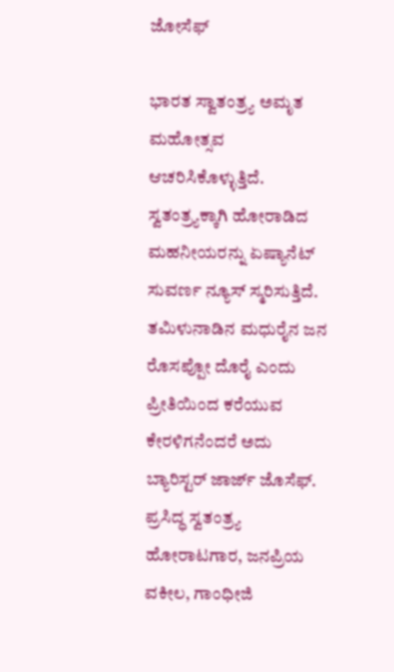ಜೋಸೆಫ್‌

ಭಾರತ ಸ್ವಾತಂತ್ರ್ಯ ಅಮೃತ ಮಹೋತ್ಸವ ಆಚರಿಸಿಕೊಳ್ಳುತ್ತಿದೆ. ಸ್ವತಂತ್ರ್ಯಕ್ಕಾಗಿ ಹೋರಾಡಿದ ಮಹನೀಯರನ್ನು ಏಷ್ಯಾನೆಟ್ ಸುವರ್ಣ ನ್ಯೂಸ್ ಸ್ಮರಿಸುತ್ತಿದೆ. ತಮಿಳುನಾಡಿನ ಮಧುರೈನ ಜನ ರೊಸಪ್ಪೋ ದೊರೈ ಎಂದು ಪ್ರೀತಿಯಿಂದ ಕರೆಯುವ ಕೇರಳಿಗನೆಂದರೆ ಅದು ಬ್ಯಾರಿಸ್ಟರ್ ಜಾರ್ಜ್ ಜೊಸೆಫ್. ಪ್ರಸಿದ್ಧ ಸ್ವತಂತ್ರ್ಯ ಹೋರಾಟಗಾರ, ಜನಪ್ರಿಯ ವಕೀಲ, ಗಾಂಧೀಜಿ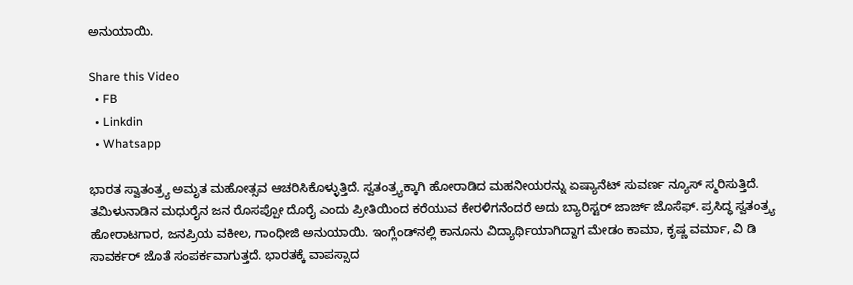ಅನುಯಾಯಿ.

Share this Video
  • FB
  • Linkdin
  • Whatsapp

ಭಾರತ ಸ್ವಾತಂತ್ರ್ಯ ಅಮೃತ ಮಹೋತ್ಸವ ಆಚರಿಸಿಕೊಳ್ಳುತ್ತಿದೆ. ಸ್ವತಂತ್ರ್ಯಕ್ಕಾಗಿ ಹೋರಾಡಿದ ಮಹನೀಯರನ್ನು ಏಷ್ಯಾನೆಟ್ ಸುವರ್ಣ ನ್ಯೂಸ್ ಸ್ಮರಿಸುತ್ತಿದೆ. ತಮಿಳುನಾಡಿನ ಮಧುರೈನ ಜನ ರೊಸಪ್ಪೋ ದೊರೈ ಎಂದು ಪ್ರೀತಿಯಿಂದ ಕರೆಯುವ ಕೇರಳಿಗನೆಂದರೆ ಅದು ಬ್ಯಾರಿಸ್ಟರ್ ಜಾರ್ಜ್ ಜೊಸೆಫ್. ಪ್ರಸಿದ್ಧ ಸ್ವತಂತ್ರ್ಯ ಹೋರಾಟಗಾರ, ಜನಪ್ರಿಯ ವಕೀಲ, ಗಾಂಧೀಜಿ ಅನುಯಾಯಿ. ಇಂಗ್ಲೆಂಡ್‌ನಲ್ಲಿ ಕಾನೂನು ವಿದ್ಯಾರ್ಥಿಯಾಗಿದ್ದಾಗ ಮೇಡಂ ಕಾಮಾ, ಕೃಷ್ಣ ವರ್ಮಾ, ವಿ ಡಿ ಸಾವರ್ಕರ್ ಜೊತೆ ಸಂಪರ್ಕವಾಗುತ್ತದೆ. ಭಾರತಕ್ಕೆ ವಾಪಸ್ಸಾದ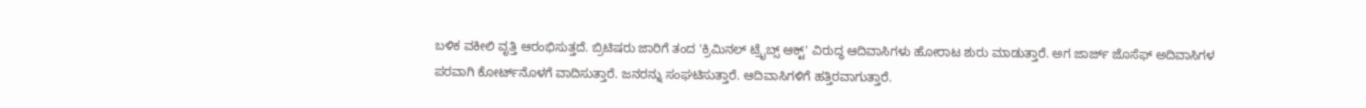ಬಳಿಕ ವಕೀಲಿ ವೃತ್ತಿ ಆರಂಭಿಸುತ್ತದೆ. ಬ್ರಿಟಿಷರು ಜಾರಿಗೆ ತಂದ 'ಕ್ರಿಮಿನಲ್ ಟ್ರೈಬ್ಸ್ ಆಕ್ಟ್' ವಿರುದ್ಧ ಆದಿವಾಸಿಗಳು ಹೋರಾಟ ಶುರು ಮಾಡುತ್ತಾರೆ. ಅಗ ಜಾರ್ಜ್ ಜೊಸೆಫ್ ಅದಿವಾಸಿಗಳ ಪರವಾಗಿ ಕೋರ್ಟ್‌ನೊಳಗೆ ವಾದಿಸುತ್ತಾರೆ. ಜನರನ್ನು ಸಂಘಟಿಸುತ್ತಾರೆ. ಆದಿವಾಸಿಗಳಿಗೆ ಹತ್ತಿರವಾಗುತ್ತಾರೆ.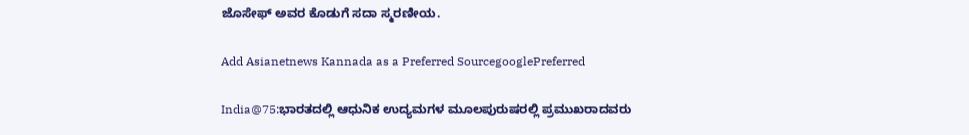ಜೊಸೇಫ್ ಅವರ ಕೊಡುಗೆ ಸದಾ ಸ್ಮರಣೀಯ.

Add Asianetnews Kannada as a Preferred SourcegooglePreferred

India@75:ಭಾರತದಲ್ಲಿ ಆಧುನಿಕ ಉದ್ಯಮಗಳ ಮೂಲಪುರುಷರಲ್ಲಿ ಪ್ರಮುಖರಾದವರು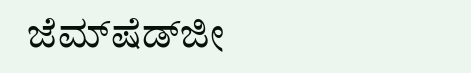ಜೆಮ್‌ಷೆಡ್‌ಜೀ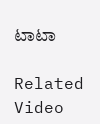ಟಾಟಾ

Related Video